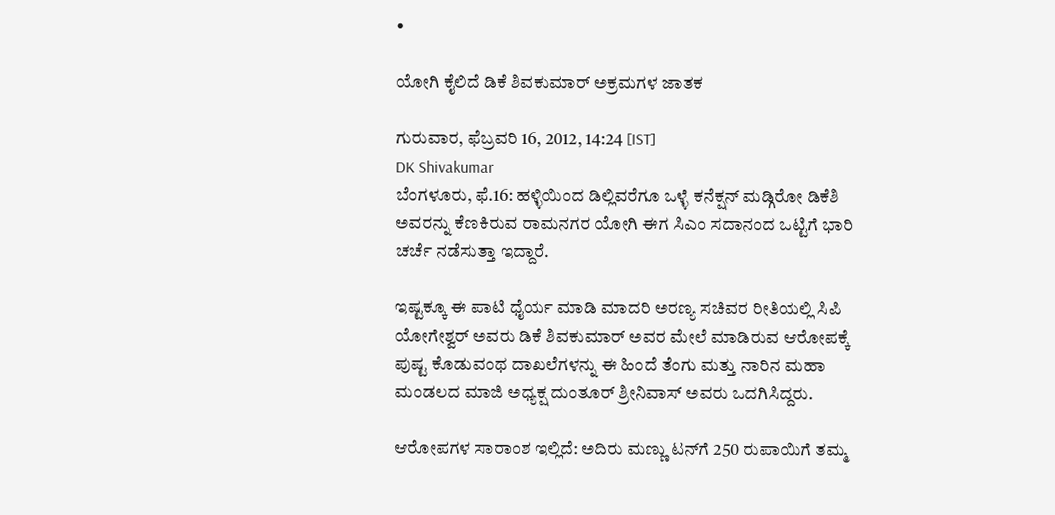•

ಯೋಗಿ ಕೈಲಿದೆ ಡಿಕೆ ಶಿವಕುಮಾರ್ ಅಕ್ರಮಗಳ ಜಾತಕ

ಗುರುವಾರ, ಫೆಬ್ರವರಿ 16, 2012, 14:24 [IST]
DK Shivakumar
ಬೆಂಗಳೂರು, ಫೆ.16: ಹಳ್ಳಿಯಿಂದ ಡಿಲ್ಲಿವರೆಗೂ ಒಳ್ಳೆ ಕನೆಕ್ಷನ್ ಮಡ್ಗಿರೋ ಡಿಕೆಶಿ ಅವರನ್ನು ಕೆಣಕಿರುವ ರಾಮನಗರ ಯೋಗಿ ಈಗ ಸಿಎಂ ಸದಾನಂದ ಒಟ್ಟಿಗೆ ಭಾರಿ ಚರ್ಚೆ ನಡೆಸುತ್ತಾ ಇದ್ದಾರೆ.

ಇಷ್ಟಕ್ಕೂ ಈ ಪಾಟಿ ಧೈರ್ಯ ಮಾಡಿ ಮಾದರಿ ಅರಣ್ಯ ಸಚಿವರ ರೀತಿಯಲ್ಲಿ ಸಿಪಿ ಯೋಗೇಶ್ವರ್ ಅವರು ಡಿಕೆ ಶಿವಕುಮಾರ್ ಅವರ ಮೇಲೆ ಮಾಡಿರುವ ಆರೋಪಕ್ಕೆ ಪುಷ್ಟ ಕೊಡುವಂಥ ದಾಖಲೆಗಳನ್ನು ಈ ಹಿಂದೆ ತೆಂಗು ಮತ್ತು ನಾರಿನ ಮಹಾ ಮಂಡಲದ ಮಾಜಿ ಅಧ್ಯಕ್ಷ ದುಂತೂರ್ ಶ್ರೀನಿವಾಸ್ ಅವರು ಒದಗಿಸಿದ್ದರು.

ಆರೋಪಗಳ ಸಾರಾಂಶ ಇಲ್ಲಿದೆ: ಅದಿರು ಮಣ್ಣು ಟನ್‌ಗೆ 250 ರುಪಾಯಿಗೆ ತಮ್ಮ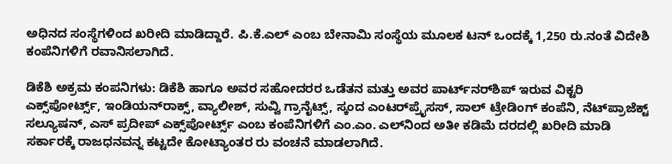ಅಧಿನದ ಸಂಸ್ಥೆಗಳಿಂದ ಖರೀದಿ ಮಾಡಿದ್ದಾರೆ. ಪಿ.ಕೆ.ಎಲ್ ಎಂಬ ಬೇನಾಮಿ ಸಂಸ್ಥೆಯ ಮೂಲಕ ಟನ್ ಒಂದಕ್ಕೆ 1,250 ರು.ನಂತೆ ವಿದೇಶಿ ಕಂಪೆನಿಗಳಿಗೆ ರವಾನಿಸಲಾಗಿದೆ.

ಡಿಕೆಶಿ ಅಕ್ರಮ ಕಂಪನಿಗಳು: ಡಿಕೆಶಿ ಹಾಗೂ ಅವರ ಸಹೋದರರ ಒಡೆತನ ಮತ್ತು ಅವರ ಪಾರ್ಟ್‌ನರ್‌ಶಿಪ್ ಇರುವ ವಿಕ್ಟರಿ ಎಕ್ಸ್‌ಪೋರ್ಟ್ಸ್, ಇಂಡಿಯನ್‌ರಾಕ್ಸ್, ವ್ಯಾಲೀಶ್, ಸುವ್ವಿ ಗ್ರಾನೈಟ್ಸ್, ಸ್ಕಂದ ಎಂಟರ್‌ಪ್ರೈಸಸ್, ಸಾಲ್ ಟ್ರೇಡಿಂಗ್ ಕಂಪೆನಿ, ನೆಟ್‌ಪ್ರಾಜೆಕ್ಟ್ ಸಲ್ಯೂಷನ್, ಎಸ್ ಪ್ರದೀಪ್ ಎಕ್ಸ್‌ಪೋರ್ಟ್ಸ್ ಎಂಬ ಕಂಪೆನಿಗಳಿಗೆ ಎಂ.ಎಂ. ಎಲ್‌ನಿಂದ ಅತೀ ಕಡಿಮೆ ದರದಲ್ಲಿ ಖರೀದಿ ಮಾಡಿ ಸರ್ಕಾರಕ್ಕೆ ರಾಜಧನವನ್ನ ಕಟ್ಟದೇ ಕೋಟ್ಯಾಂತರ ರು ವಂಚನೆ ಮಾಡಲಾಗಿದೆ.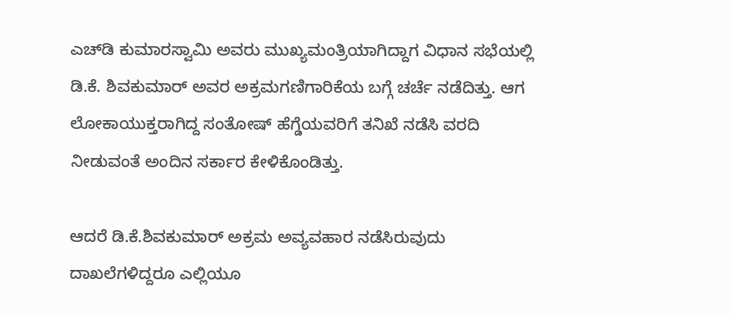ಎಚ್‌ಡಿ ಕುಮಾರಸ್ವಾಮಿ ಅವರು ಮುಖ್ಯಮಂತ್ರಿಯಾಗಿದ್ದಾಗ ವಿಧಾನ ಸಭೆಯಲ್ಲಿ ಡಿ.ಕೆ. ಶಿವಕುಮಾರ್ ಅವರ ಅಕ್ರಮಗಣಿಗಾರಿಕೆಯ ಬಗ್ಗೆ ಚರ್ಚೆ ನಡೆದಿತ್ತು. ಆಗ ಲೋಕಾಯುಕ್ತರಾಗಿದ್ದ ಸಂತೋಷ್ ಹೆಗ್ಡೆಯವರಿಗೆ ತನಿಖೆ ನಡೆಸಿ ವರದಿ ನೀಡುವಂತೆ ಅಂದಿನ ಸರ್ಕಾರ ಕೇಳಿಕೊಂಡಿತ್ತು.

ಆದರೆ ಡಿ.ಕೆ.ಶಿವಕುಮಾರ್‌ ಅಕ್ರಮ ಅವ್ಯವಹಾರ ನಡೆಸಿರುವುದು ದಾಖಲೆಗಳಿದ್ದರೂ ಎಲ್ಲಿಯೂ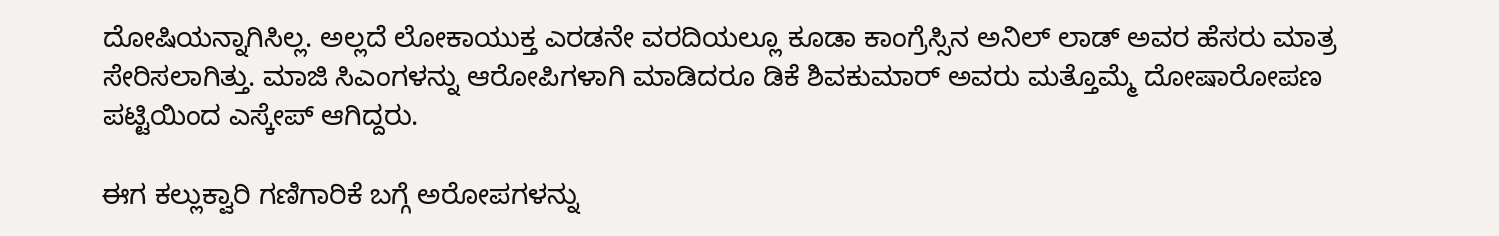ದೋಷಿಯನ್ನಾಗಿಸಿಲ್ಲ. ಅಲ್ಲದೆ ಲೋಕಾಯುಕ್ತ ಎರಡನೇ ವರದಿಯಲ್ಲೂ ಕೂಡಾ ಕಾಂಗ್ರೆಸ್ಸಿನ ಅನಿಲ್ ಲಾಡ್ ಅವರ ಹೆಸರು ಮಾತ್ರ ಸೇರಿಸಲಾಗಿತ್ತು. ಮಾಜಿ ಸಿಎಂಗಳನ್ನು ಆರೋಪಿಗಳಾಗಿ ಮಾಡಿದರೂ ಡಿಕೆ ಶಿವಕುಮಾರ್ ಅವರು ಮತ್ತೊಮ್ಮೆ ದೋಷಾರೋಪಣ ಪಟ್ಟಿಯಿಂದ ಎಸ್ಕೇಪ್ ಆಗಿದ್ದರು.

ಈಗ ಕಲ್ಲುಕ್ವಾರಿ ಗಣಿಗಾರಿಕೆ ಬಗ್ಗೆ ಅರೋಪಗಳನ್ನು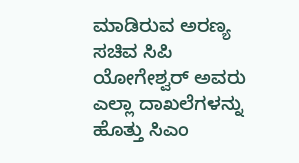ಮಾಡಿರುವ ಅರಣ್ಯ ಸಚಿವ ಸಿಪಿ ಯೋಗೇಶ್ವರ್ ಅವರು ಎಲ್ಲಾ ದಾಖಲೆಗಳನ್ನು ಹೊತ್ತು ಸಿಎಂ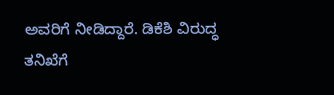ಅವರಿಗೆ ನೀಡಿದ್ದಾರೆ. ಡಿಕೆಶಿ ವಿರುದ್ಧ ತನಿಖೆಗೆ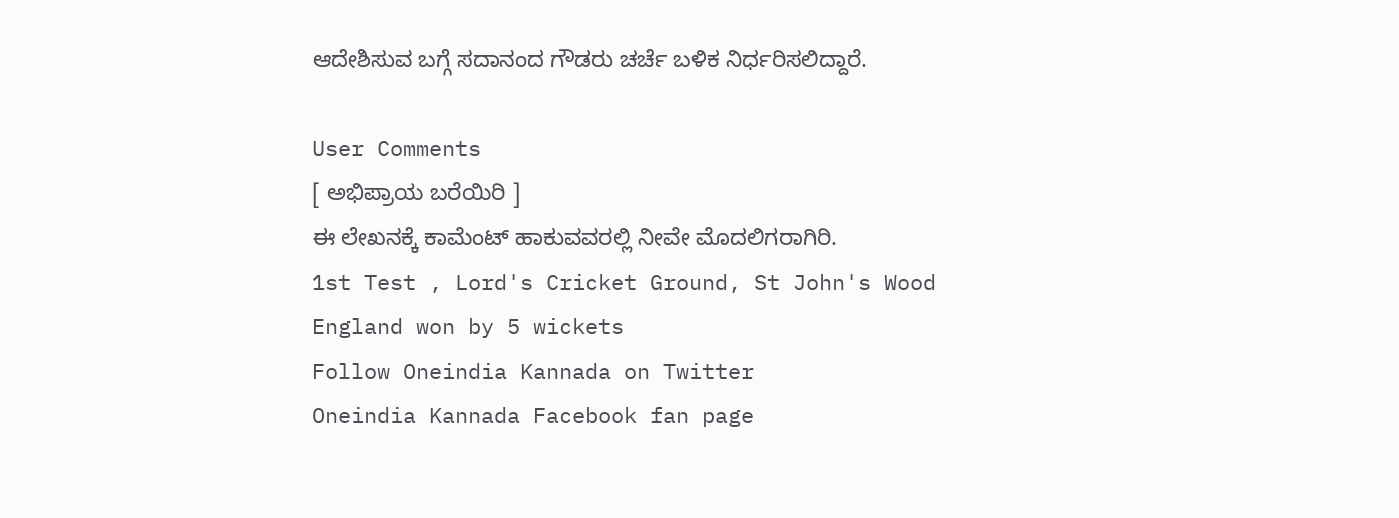ಆದೇಶಿಸುವ ಬಗ್ಗೆ ಸದಾನಂದ ಗೌಡರು ಚರ್ಚೆ ಬಳಿಕ ನಿರ್ಧರಿಸಲಿದ್ದಾರೆ.

User Comments
[ ಅಭಿಪ್ರಾಯ ಬರೆಯಿರಿ ]
ಈ ಲೇಖನಕ್ಕೆ ಕಾಮೆಂಟ್ ಹಾಕುವವರಲ್ಲಿ ನೀವೇ ಮೊದಲಿಗರಾಗಿರಿ.
1st Test , Lord's Cricket Ground, St John's Wood
England won by 5 wickets
Follow Oneindia Kannada on Twitter
Oneindia Kannada Facebook fan page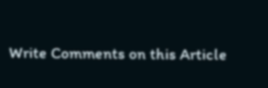Write Comments on this Article